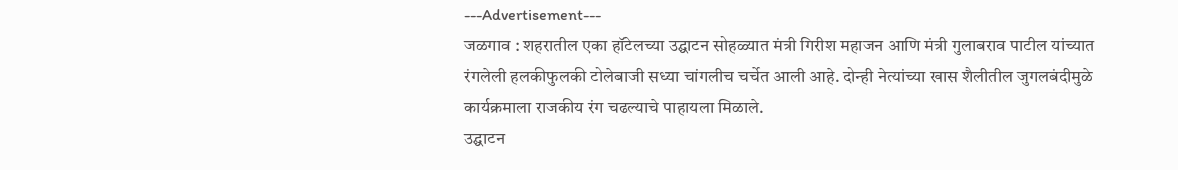---Advertisement---
जळगाव : शहरातील एका हॉटेलच्या उद्घाटन सोहळ्यात मंत्री गिरीश महाजन आणि मंत्री गुलाबराव पाटील यांच्यात रंगलेली हलकीफुलकी टोलेबाजी सध्या चांगलीच चर्चेत आली आहे. दोन्ही नेत्यांच्या खास शैलीतील जुगलबंदीमुळे कार्यक्रमाला राजकीय रंग चढल्याचे पाहायला मिळाले.
उद्घाटन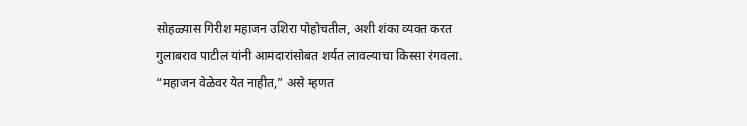सोहळ्यास गिरीश महाजन उशिरा पोहोचतील, अशी शंका व्यक्त करत गुलाबराव पाटील यांनी आमदारांसोबत शर्यत लावल्याचा किस्सा रंगवला. “महाजन वेळेवर येत नाहीत,” असे म्हणत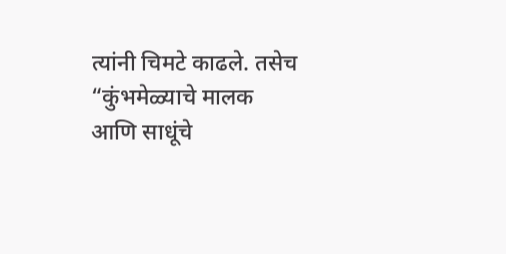त्यांनी चिमटे काढले. तसेच “कुंभमेळ्याचे मालक आणि साधूंचे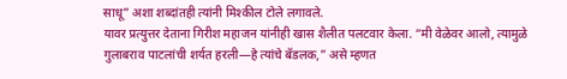साधू” अशा शब्दांतही त्यांनी मिश्कील टोले लगावले.
यावर प्रत्युत्तर देताना गिरीश महाजन यांनीही खास शैलीत पलटवार केला. “मी वेळेवर आलो, त्यामुळे गुलाबराव पाटलांची शर्यत हरली—हे त्यांचे बॅडलक,” असे म्हणत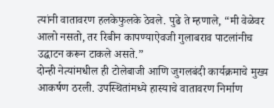त्यांनी वातावरण हलकेफुलके ठेवले. पुढे ते म्हणाले, “मी वेळेवर आलो नसतो, तर रिबीन कापण्याऐवजी गुलाबराव पाटलांनीच उद्घाटन करून टाकले असते.”
दोन्ही नेत्यांमधील ही टोलेबाजी आणि जुगलबंदी कार्यक्रमाचे मुख्य आकर्षण ठरली. उपस्थितांमध्ये हास्याचे वातावरण निर्माण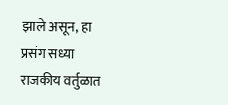झाले असून, हा प्रसंग सध्या राजकीय वर्तुळात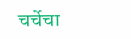चर्चेचा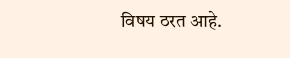विषय ठरत आहे.